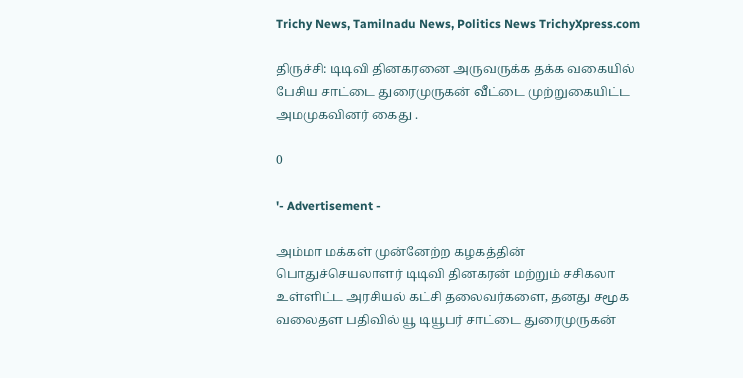Trichy News, Tamilnadu News, Politics News TrichyXpress.com

திருச்சி: டிடிவி தினகரனை அருவருக்க தக்க வகையில் பேசிய சாட்டை துரைமுருகன் வீட்டை முற்றுகையிட்ட அமமுகவினர் கைது .

0

'- Advertisement -

அம்மா மக்கள் முன்னேற்ற கழகத்தின் பொதுச்செயலாளர் டிடிவி தினகரன் மற்றும் சசிகலா உள்ளிட்ட அரசியல் கட்சி தலைவர்களை, தனது சமூக வலைதள பதிவில் யூ டியூபர் சாட்டை துரைமுருகன்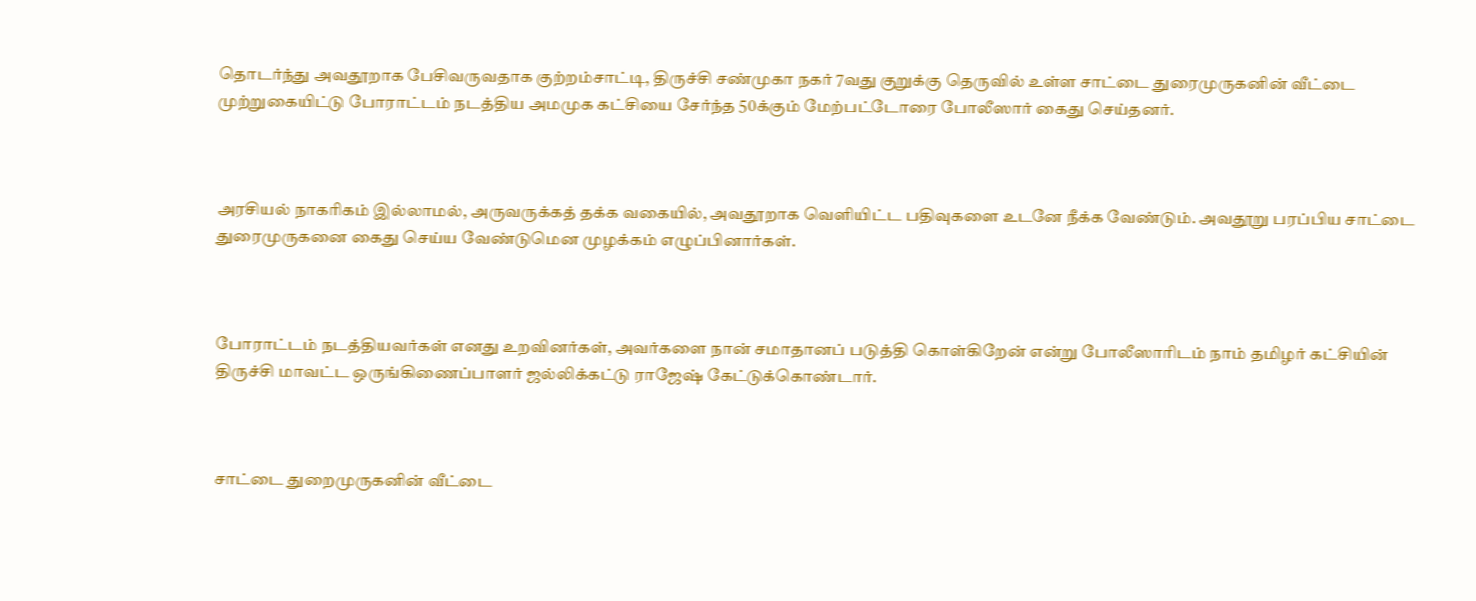தொடர்ந்து அவதூறாக பேசிவருவதாக குற்றம்சாட்டி, திருச்சி சண்முகா நகர் 7வது குறுக்கு தெருவில் உள்ள சாட்டை துரைமுருகனின் வீட்டை முற்றுகையிட்டு போராட்டம் நடத்திய அமமுக கட்சியை சேர்ந்த 50க்கும் மேற்பட்டோரை போலீஸார் கைது செய்தனர்.



அரசியல் நாகரிகம் இல்லாமல், அருவருக்கத் தக்க வகையில், அவதூறாக வெளியிட்ட பதிவுகளை உடனே நீக்க வேண்டும். அவதூறு பரப்பிய சாட்டை துரைமுருகனை கைது செய்ய வேண்டுமென முழக்கம் எழுப்பினார்கள்.



போராட்டம் நடத்தியவர்கள் எனது உறவினர்கள், அவர்களை நான் சமாதானப் படுத்தி கொள்கிறேன் என்று போலீஸாரிடம் நாம் தமிழர் கட்சியின் திருச்சி மாவட்ட ஒருங்கிணைப்பாளர் ஜல்லிக்கட்டு ராஜேஷ் கேட்டுக்கொண்டார்.



சாட்டை துறைமுருகனின் வீட்டை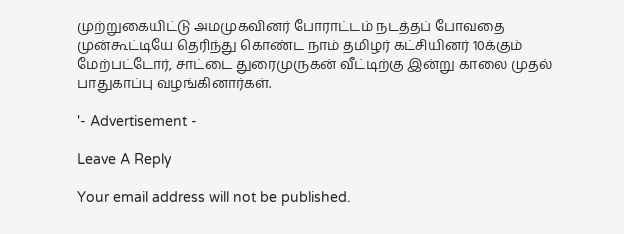முற்றுகையிட்டு அமமுகவினர் போராட்டம் நடத்தப் போவதை முன்கூட்டியே தெரிந்து கொண்ட நாம் தமிழர் கட்சியினர் 10க்கும் மேற்பட்டோர், சாட்டை துரைமுருகன் வீட்டிற்கு இன்று காலை முதல் பாதுகாப்பு வழங்கினார்கள்.

'- Advertisement -

Leave A Reply

Your email address will not be published.